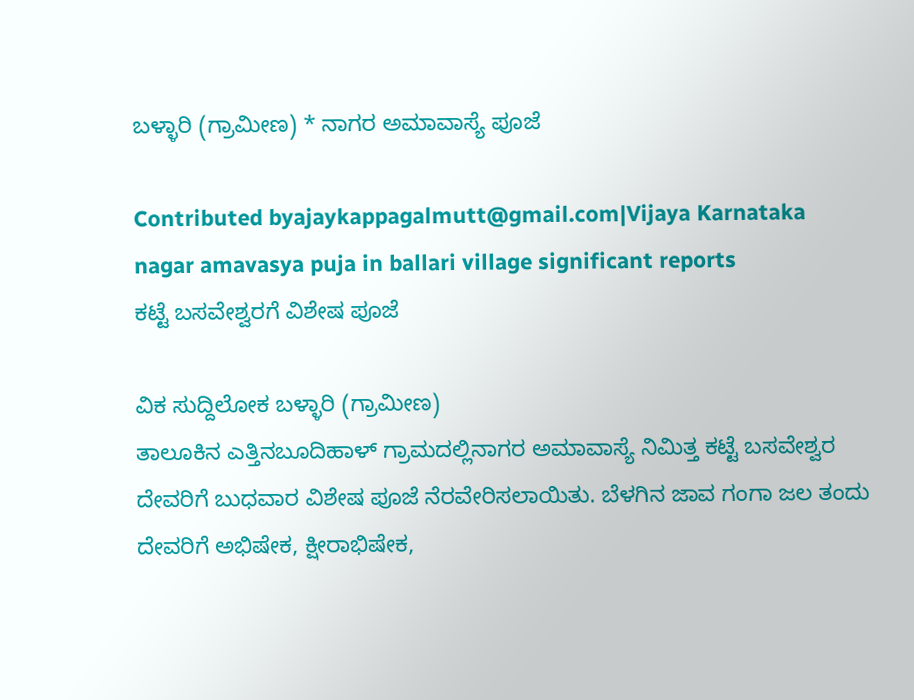ಬಳ್ಳಾರಿ (ಗ್ರಾಮೀಣ) * ನಾಗರ ಅಮಾವಾಸ್ಯೆ ಪೂಜೆ

Contributed byajaykappagalmutt@gmail.com|Vijaya Karnataka
nagar amavasya puja in ballari village significant reports
ಕಟ್ಟೆ ಬಸವೇಶ್ವರಗೆ ವಿಶೇಷ ಪೂಜೆ

ವಿಕ ಸುದ್ದಿಲೋಕ ಬಳ್ಳಾರಿ (ಗ್ರಾಮೀಣ)
ತಾಲೂಕಿನ ಎತ್ತಿನಬೂದಿಹಾಳ್ ಗ್ರಾಮದಲ್ಲಿನಾಗರ ಅಮಾವಾಸ್ಯೆ ನಿಮಿತ್ತ ಕಟ್ಟೆ ಬಸವೇಶ್ವರ ದೇವರಿಗೆ ಬುಧವಾರ ವಿಶೇಷ ಪೂಜೆ ನೆರವೇರಿಸಲಾಯಿತು. ಬೆಳಗಿನ ಜಾವ ಗಂಗಾ ಜಲ ತಂದು ದೇವರಿಗೆ ಅಭಿಷೇಕ, ಕ್ಷೀರಾಭಿಷೇಕ,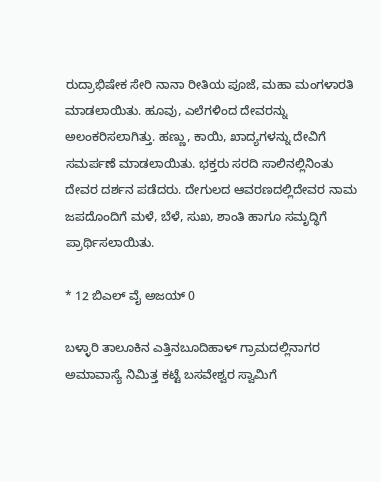ರುದ್ರಾಭಿಷೇಕ ಸೇರಿ ನಾನಾ ರೀತಿಯ ಪೂಜೆ, ಮಹಾ ಮಂಗಳಾರತಿ ಮಾಡಲಾಯಿತು. ಹೂವು, ಎಲೆಗಳಿಂದ ದೇವರನ್ನು ಅಲಂಕರಿಸಲಾಗಿತ್ತು. ಹಣ್ಣು, ಕಾಯಿ, ಖಾದ್ಯಗಳನ್ನು ದೇವಿಗೆ ಸಮರ್ಪಣೆ ಮಾಡಲಾಯಿತು. ಭಕ್ತರು ಸರದಿ ಸಾಲಿನಲ್ಲಿನಿಂತು ದೇವರ ದರ್ಶನ ಪಡೆದರು. ದೇಗುಲದ ಆವರಣದಲ್ಲಿದೇವರ ನಾಮ ಜಪದೊಂದಿಗೆ ಮಳೆ, ಬೆಳೆ, ಸುಖ, ಶಾಂತಿ ಹಾಗೂ ಸಮೃದ್ಧಿಗೆ ಪ್ರಾರ್ಥಿಸಲಾಯಿತು.

* 12 ಬಿಎಲ್ ವೈ ಅಜಯ್ 0

ಬಳ್ಳಾರಿ ತಾಲೂಕಿನ ಎತ್ತಿನಬೂದಿಹಾಳ್ ಗ್ರಾಮದಲ್ಲಿನಾಗರ ಅಮಾವಾಸ್ಯೆ ನಿಮಿತ್ತ ಕಟ್ಟೆ ಬಸವೇಶ್ವರ ಸ್ವಾಮಿಗೆ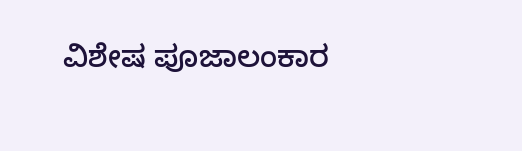ವಿಶೇಷ ಪೂಜಾಲಂಕಾರ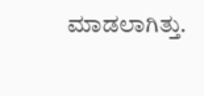ಮಾಡಲಾಗಿತ್ತು.